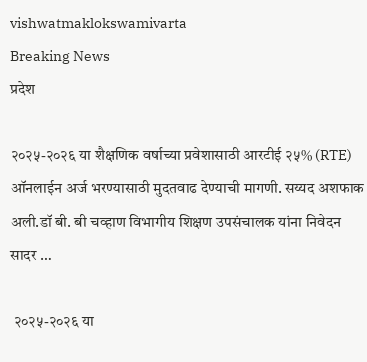vishwatmaklokswamivarta
Breaking News
प्रदेश

२०२५-२०२६ या शैक्षणिक वर्षाच्या प्रवेशासाठी आरटीई २५% (RTE) ऑनलाईन अर्ज भरण्यासाठी मुदतवाढ देण्याची मागणी. सय्यद अशफाक अली.डॉ बी. बी चव्हाण विभागीय शिक्षण उपसंचालक यांना निवेदन सादर …

 २०२५-२०२६ या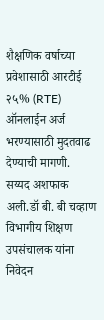शैक्षणिक वर्षाच्या प्रवेशासाठी आरटीई २५% (RTE) ऑनलाईन अर्ज भरण्यासाठी मुदतवाढ देण्याची मागणी. सय्यद अशफाक अली.डॉ बी. बी चव्हाण विभागीय शिक्षण उपसंचालक यांना निवेदन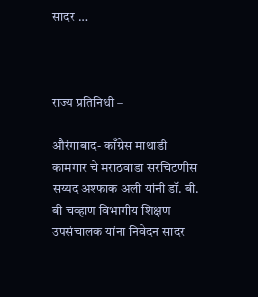सादर …



राज्य प्रतिनिधी –

औरंगाबाद- काँग्रेस माथाडी कामगार चे मराठवाडा सरचिटणीस सय्यद अश्फाक अली यांनी डॉ. बी. बी चव्हाण विभागीय शिक्षण उपसंचालक यांना निवेदन सादर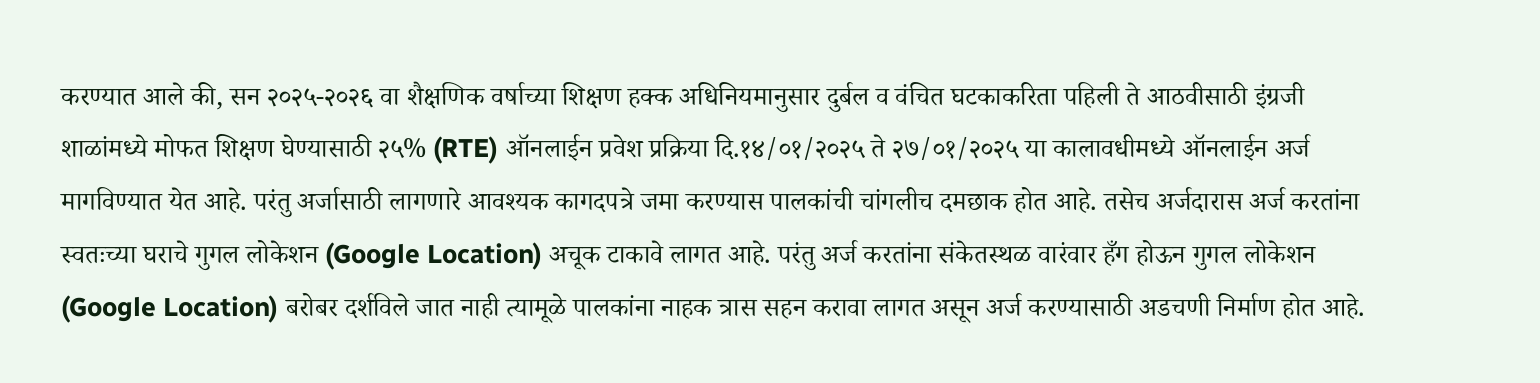करण्यात आले की, सन २०२५-२०२६ वा शैक्षणिक वर्षाच्या शिक्षण हक्क अधिनियमानुसार दुर्बल व वंचित घटकाकरिता पहिली ते आठवीसाठी इंग्रजी शाळांमध्ये मोफत शिक्षण घेण्यासाठी २५% (RTE) ऑनलाईन प्रवेश प्रक्रिया दि.१४/०१/२०२५ ते २७/०१/२०२५ या कालावधीमध्ये ऑनलाईन अर्ज मागविण्यात येत आहे. परंतु अर्जासाठी लागणारे आवश्यक कागदपत्रे जमा करण्यास पालकांची चांगलीच दमछाक होत आहे. तसेच अर्जदारास अर्ज करतांना स्वतःच्या घराचे गुगल लोकेशन (Google Location) अचूक टाकावे लागत आहे. परंतु अर्ज करतांना संकेतस्थळ वारंवार हँग होऊन गुगल लोकेशन (Google Location) बरोबर दर्शविले जात नाही त्यामूळे पालकांना नाहक त्रास सहन करावा लागत असून अर्ज करण्यासाठी अडचणी निर्माण होत आहे.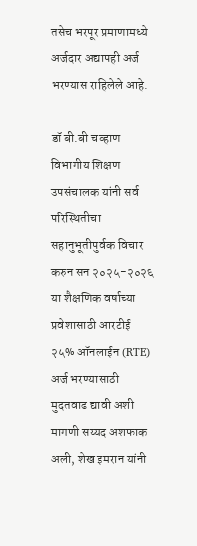तसेच भरपूर प्रमाणामध्ये अर्जदार अद्यापही अर्ज भरण्यास राहिलेले आहे.

डॉ बी.बी चव्हाण विभागीय शिक्षण उपसंचालक यांनी सर्व परिस्थितीचा सहानुभूतीपुर्वक विचार करुन सन २०२५-२०२६ या शैक्षणिक वर्षाच्या प्रवेशासाठी आरटीई २५% ऑनलाईन (RTE) अर्ज भरण्यासाठी मुदतवाढ द्यावी अशी मागणी सय्यद अशफाक अली, शेख इमरान यांनी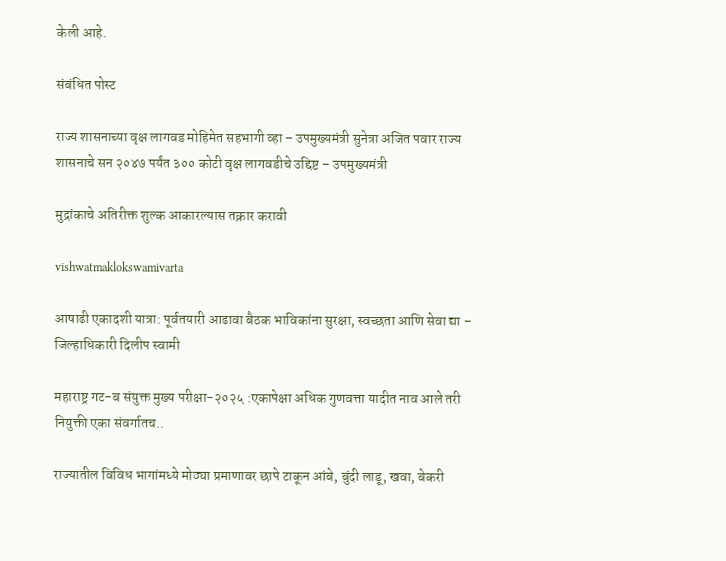केली आहे.

संबंधित पोस्ट

राज्य शासनाच्या वृक्ष लागवड मोहिमेत सहभागी व्हा – उपमुख्यमंत्री सुनेत्रा अजित पवार राज्य शासनाचे सन २०४७ पर्यंत ३०० कोटी वृक्ष लागवडीचे उद्दिष्ट – उपमुख्यमंत्री

मुद्रांकाचे अतिरीक्त शुल्क आकारल्यास तक्रार करावी

vishwatmaklokswamivarta

आषाढी एकादशी यात्रा: पूर्वतयारी आढावा बैठक भाविकांना सुरक्षा, स्वच्छता आणि सेवा द्या – जिल्हाधिकारी दिलीप स्वामी

महाराष्ट्र गट-ब संयुक्त मुख्य परीक्षा-२०२५ :एकापेक्षा अधिक गुणवत्ता यादीत नाव आले तरी नियुक्ती एका संवर्गातच..

राज्यातील विविध भागांमध्ये मोठ्या प्रमाणावर छापे टाकून आंबे, बुंदी लाडू, खवा, बेकरी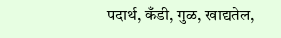पदार्थ, कँडी, गुळ, खाद्यतेल,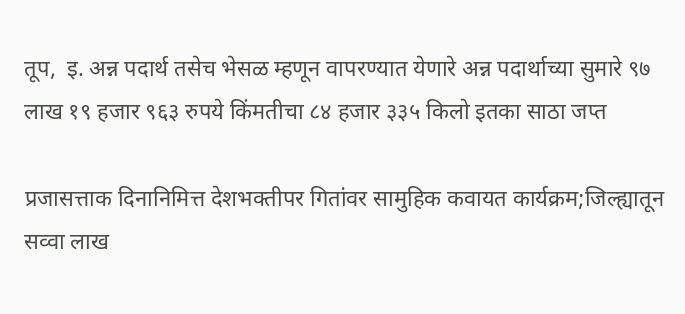तूप,  इ. अन्न पदार्थ तसेच भेसळ म्हणून वापरण्यात येणारे अन्न पदार्थाच्या सुमारे ९७ लाख १९ हजार ९६३ रुपये किंमतीचा ८४ हजार ३३५ किलो इतका साठा जप्त

प्रजासत्ताक दिनानिमित्त देशभक्तीपर गितांवर सामुहिक कवायत कार्यक्रम;जिल्ह्यातून सव्वा लाख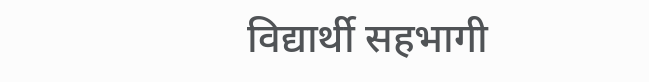विद्यार्थी सहभागी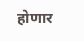होणार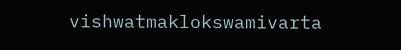vishwatmaklokswamivarta